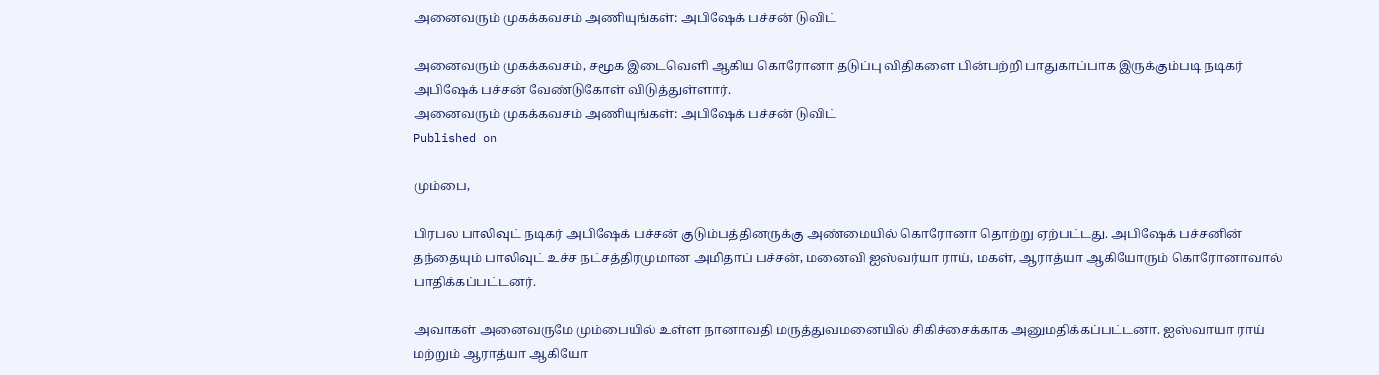அனைவரும் முகக்கவசம் அணியுங்கள்: அபிஷேக் பச்சன் டுவிட்

அனைவரும் முகக்கவசம், சமூக இடைவெளி ஆகிய கொரோனா தடுப்பு விதிகளை பின்பற்றி பாதுகாப்பாக இருக்கும்படி நடிகர் அபிஷேக் பச்சன் வேண்டுகோள் விடுத்துள்ளார்.
அனைவரும் முகக்கவசம் அணியுங்கள்: அபிஷேக் பச்சன் டுவிட்
Published on

மும்பை,

பிரபல பாலிவுட் நடிகர் அபிஷேக் பச்சன் குடும்பத்தினருக்கு அண்மையில் கொரோனா தொற்று ஏற்பட்டது. அபிஷேக் பச்சனின் தந்தையும் பாலிவுட் உச்ச நட்சத்திரமுமான அமிதாப் பச்சன், மனைவி ஐஸ்வர்யா ராய், மகள், ஆராத்யா ஆகியோரும் கொரோனாவால் பாதிக்கப்பட்டனர்.

அவாகள் அனைவருமே மும்பையில் உள்ள நானாவதி மருத்துவமனையில் சிகிச்சைக்காக அனுமதிக்கப்பட்டனா. ஐஸ்வாயா ராய் மற்றும் ஆராத்யா ஆகியோ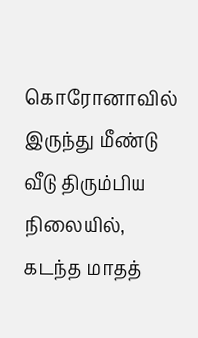கொரோனாவில் இருந்து மீண்டு வீடு திரும்பிய நிலையில், கடந்த மாதத்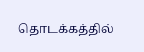தொடக்கத்தில்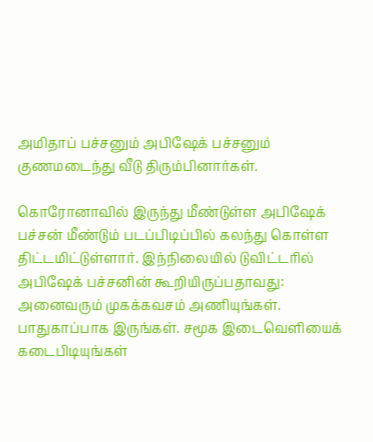அமிதாப் பச்சனும் அபிஷேக் பச்சனும் குணமடைந்து வீடு திரும்பினார்கள்.

கொரோனாவில் இருந்து மீண்டுள்ள அபிஷேக் பச்சன் மீண்டும் படப்பிடிப்பில் கலந்து கொள்ள திட்டமிட்டுள்ளார். இந்நிலையில் டுவிட்டரில் அபிஷேக் பச்சனின் கூறியிருப்பதாவது: அனைவரும் முகக்கவசம் அணியுங்கள். பாதுகாப்பாக இருங்கள். சமூக இடைவெளியைக் கடைபிடியுங்கள்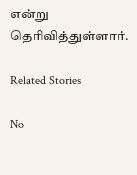என்று தெரிவித்துள்ளார்.

Related Stories

No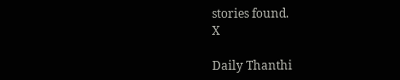stories found.
X

Daily Thanthi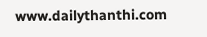www.dailythanthi.com